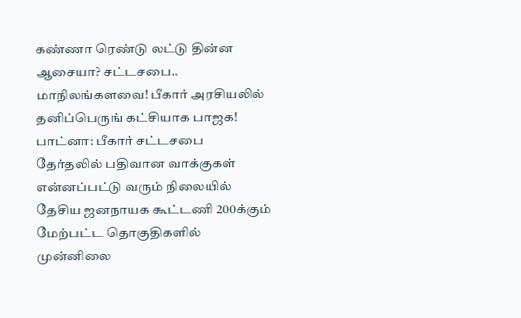கண்ணா ரெண்டு லட்டு தின்ன ஆசையா? சட்டசபை.. மாநிலங்களவை! பீகார் அரசியலில் தனிப்பெருங் கட்சியாக பாஜக!
பாட்னா: பீகார் சட்டசபை தேர்தலில் பதிவான வாக்குகள் என்னப்பட்டு வரும் நிலையில் தேசிய ஜனநாயக கூட்டணி 200க்கும் மேற்பட்ட தொகுதிகளில் முன்னிலை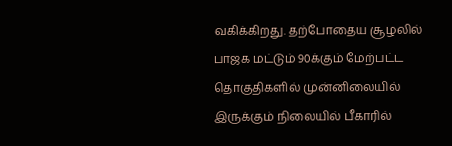வகிக்கிறது. தற்போதைய சூழலில் பாஜக மட்டும் 90க்கும் மேற்பட்ட தொகுதிகளில் முன்னிலையில் இருக்கும் நிலையில் பீகாரில்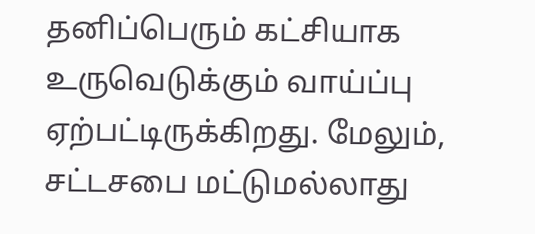தனிப்பெரும் கட்சியாக உருவெடுக்கும் வாய்ப்பு ஏற்பட்டிருக்கிறது. மேலும், சட்டசபை மட்டுமல்லாது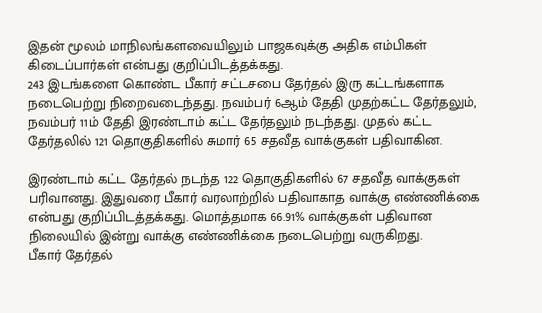இதன் மூலம் மாநிலங்களவையிலும் பாஜகவுக்கு அதிக எம்பிகள் கிடைப்பார்கள் என்பது குறிப்பிடத்தக்கது.
243 இடங்களை கொண்ட பீகார் சட்டசபை தேர்தல் இரு கட்டங்களாக நடைபெற்று நிறைவடைந்தது. நவம்பர் 6ஆம் தேதி முதற்கட்ட தேர்தலும், நவம்பர் 11ம் தேதி இரண்டாம் கட்ட தேர்தலும் நடந்தது. முதல் கட்ட தேர்தலில் 121 தொகுதிகளில் சுமார் 65 சதவீத வாக்குகள் பதிவாகின.

இரண்டாம் கட்ட தேர்தல் நடந்த 122 தொகுதிகளில் 67 சதவீத வாக்குகள் பரிவானது. இதுவரை பீகார் வரலாற்றில் பதிவாகாத வாக்கு எண்ணிக்கை என்பது குறிப்பிடத்தக்கது. மொத்தமாக 66.91% வாக்குகள் பதிவான நிலையில் இன்று வாக்கு எண்ணிக்கை நடைபெற்று வருகிறது.
பீகார் தேர்தல்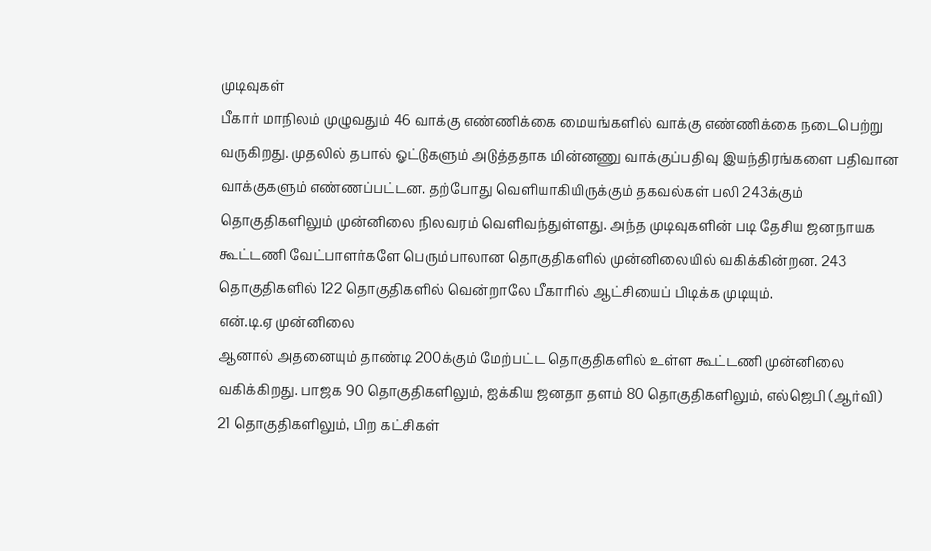முடிவுகள்
பீகார் மாநிலம் முழுவதும் 46 வாக்கு எண்ணிக்கை மையங்களில் வாக்கு எண்ணிக்கை நடைபெற்று வருகிறது. முதலில் தபால் ஓட்டுகளும் அடுத்ததாக மின்னணு வாக்குப்பதிவு இயந்திரங்களை பதிவான வாக்குகளும் எண்ணப்பட்டன. தற்போது வெளியாகியிருக்கும் தகவல்கள் பலி 243க்கும் தொகுதிகளிலும் முன்னிலை நிலவரம் வெளிவந்துள்ளது. அந்த முடிவுகளின் படி தேசிய ஜனநாயக கூட்டணி வேட்பாளர்களே பெரும்பாலான தொகுதிகளில் முன்னிலையில் வகிக்கின்றன. 243 தொகுதிகளில் 122 தொகுதிகளில் வென்றாலே பீகாரில் ஆட்சியைப் பிடிக்க முடியும்.
என்.டி.ஏ முன்னிலை
ஆனால் அதனையும் தாண்டி 200க்கும் மேற்பட்ட தொகுதிகளில் உள்ள கூட்டணி முன்னிலை வகிக்கிறது. பாஜக 90 தொகுதிகளிலும், ஐக்கிய ஜனதா தளம் 80 தொகுதிகளிலும், எல்ஜெபி (ஆர்வி) 21 தொகுதிகளிலும், பிற கட்சிகள்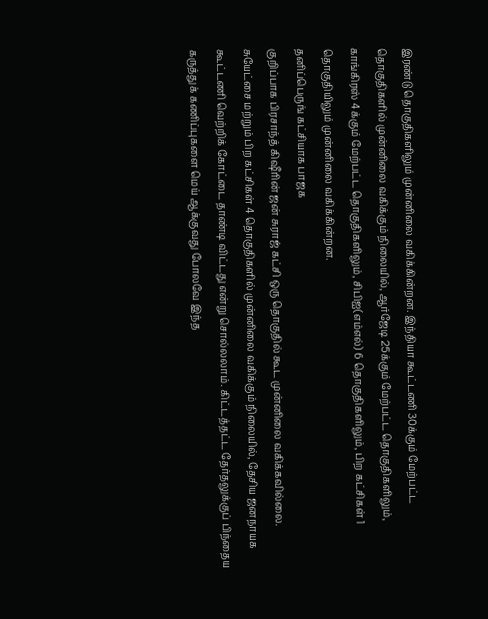இரண்டு தொகுதிகளிலும் முன்னிலை வகிக்கின்றன. இந்தியா கூட்டணி 30க்கும் மேற்பட்ட தொகுதிகளில் முன்னிலை வகிக்கும் நிலையில், ஆர்ஜேடி 25க்கும் மேற்பட்ட தொகுதிகளிலும், காங்கிரஸ் 4க்கும் மேற்பட்ட தொகுதிகளிலும், சிபிஐ(எம்எல்) 6 தொகுதிகளிலும், பிற கட்சிகள் 1 தொகுதியிலும் முன்னிலை வகிக்கின்றன.
தனிப்பெருங் கட்சியாக பாஜக
குறிப்பாக பிரசாந்த் கிஷீரின் ஜன் சுராஜ் கட்சி ஒரு தொகுதில் கூட முன்னிலை வகிக்கவில்லை. சுயேட்சை மற்றும் பிற கட்சிகள் 4 தொகுதிகளில் முன்னிலை வகிக்கும் நிலையில், தேசிய ஜனநாயக கூட்டணி வெற்றிக் கோட்டை தாண்டி விட்டது என்று சொல்லலாம். கிட்டத்தட்ட தேர்தலுக்குப் பிந்தைய கருத்துக் கணிப்புகளை மெய் ஆக்குவது போலவே இந்த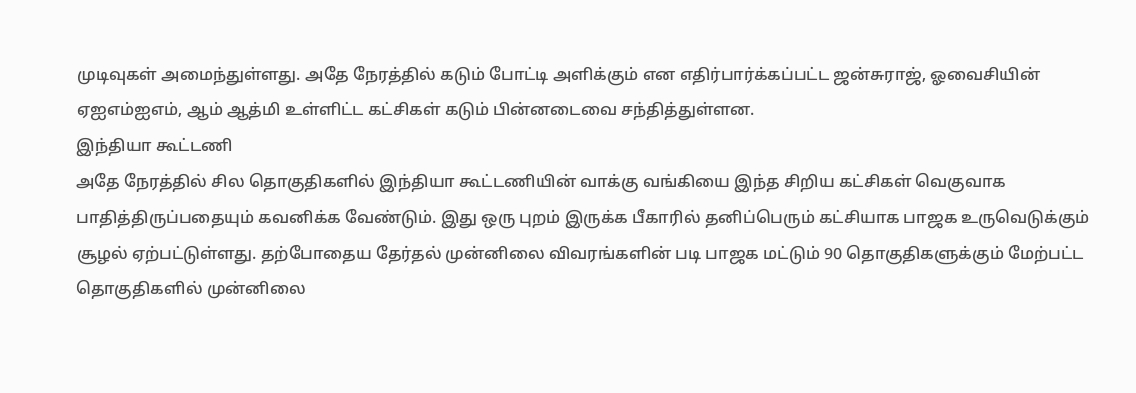முடிவுகள் அமைந்துள்ளது. அதே நேரத்தில் கடும் போட்டி அளிக்கும் என எதிர்பார்க்கப்பட்ட ஜன்சுராஜ், ஓவைசியின் ஏஐஎம்ஐஎம், ஆம் ஆத்மி உள்ளிட்ட கட்சிகள் கடும் பின்னடைவை சந்தித்துள்ளன.
இந்தியா கூட்டணி
அதே நேரத்தில் சில தொகுதிகளில் இந்தியா கூட்டணியின் வாக்கு வங்கியை இந்த சிறிய கட்சிகள் வெகுவாக பாதித்திருப்பதையும் கவனிக்க வேண்டும். இது ஒரு புறம் இருக்க பீகாரில் தனிப்பெரும் கட்சியாக பாஜக உருவெடுக்கும் சூழல் ஏற்பட்டுள்ளது. தற்போதைய தேர்தல் முன்னிலை விவரங்களின் படி பாஜக மட்டும் 90 தொகுதிகளுக்கும் மேற்பட்ட தொகுதிகளில் முன்னிலை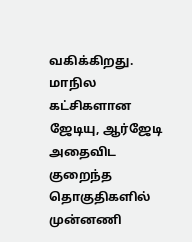வகிக்கிறது. மாநில கட்சிகளான ஜேடியு, ஆர்ஜேடி அதைவிட குறைந்த தொகுதிகளில் முன்னணி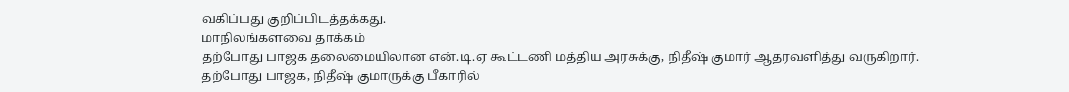வகிப்பது குறிப்பிடத்தக்கது.
மாநிலங்களவை தாக்கம்
தற்போது பாஜக தலைமையிலான என்.டி.ஏ கூட்டணி மத்திய அரசுக்கு, நிதீஷ் குமார் ஆதரவளித்து வருகிறார். தற்போது பாஜக, நிதீஷ் குமாருக்கு பீகாரில்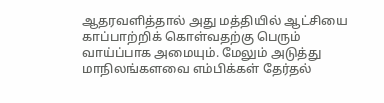ஆதரவளித்தால் அது மத்தியில் ஆட்சியை காப்பாற்றிக் கொள்வதற்கு பெரும் வாய்ப்பாக அமையும். மேலும் அடுத்து மாநிலங்களவை எம்பிக்கள் தேர்தல்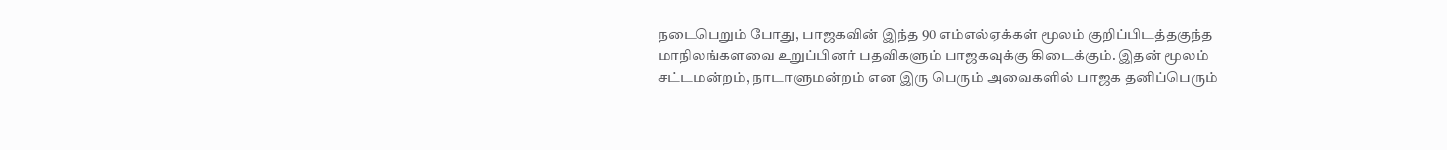நடைபெறும் போது, பாஜகவின் இந்த 90 எம்எல்ஏக்கள் மூலம் குறிப்பிடத்தகுந்த மாநிலங்களவை உறுப்பினர் பதவிகளும் பாஜகவுக்கு கிடைக்கும். இதன் மூலம் சட்டமன்றம், நாடாளுமன்றம் என இரு பெரும் அவைகளில் பாஜக தனிப்பெரும்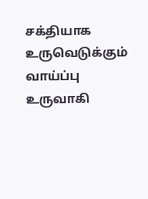சக்தியாக உருவெடுக்கும் வாய்ப்பு உருவாகி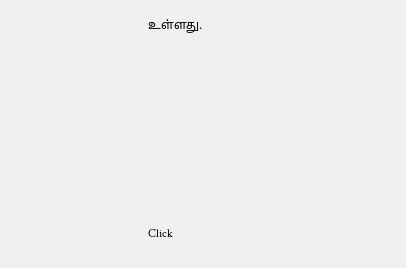உள்ளது.












Click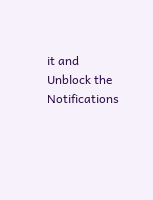it and Unblock the Notifications